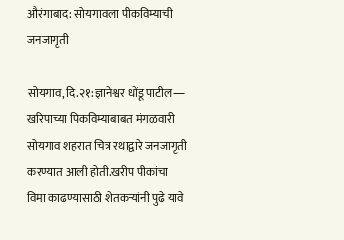औरंगाबाद: सोयगावला पीकविम्याची जनजागृती

सोयगाव,दि.२१:ज्ञानेश्वर धोंडू पाटील―
खरिपाच्या पिकविम्याबाबत मंगळवारी सोयगाव शहरात चित्र रथाद्वारे जनजागृती करण्यात आली होती.खरीप पीकांचा विमा काढण्यासाठी शेतकऱ्यांनी पुढे यावे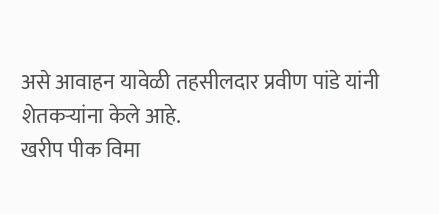असे आवाहन यावेळी तहसीलदार प्रवीण पांडे यांनी शेतकऱ्यांना केले आहे.
खरीप पीक विमा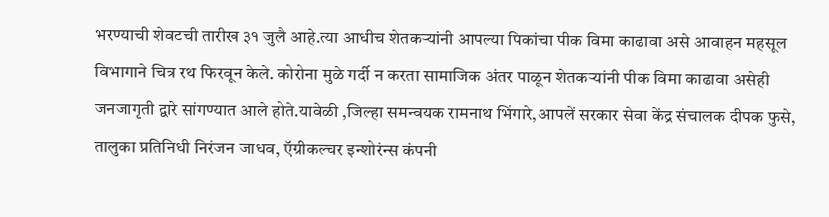भरण्याची शेवटची तारीख ३१ जुलै आहे.त्या आधीच शेतकऱ्यांनी आपल्या पिकांचा पीक विमा काढावा असे आवाहन महसूल विभागाने चित्र रथ फिरवून केले. कोरोना मुळे गर्दी न करता सामाजिक अंतर पाळून शेतकऱ्यांनी पीक विमा काढावा असेही जनजागृती द्वारे सांगण्यात आले होते.यावेळी ,जिल्हा समन्वयक रामनाथ भिंगारे,आपलें सरकार सेवा केंद्र संचालक दीपक फुसे, तालुका प्रतिनिधी निरंजन जाधव, ऍग्रीकल्चर इन्शोरंन्स कंपनी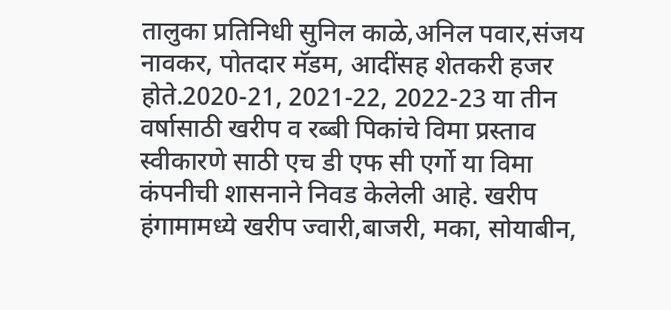तालुका प्रतिनिधी सुनिल काळे,अनिल पवार,संजय नावकर, पोतदार मॅडम, आदींसह शेतकरी हजर होते.2020-21, 2021-22, 2022-23 या तीन वर्षासाठी खरीप व रब्बी पिकांचे विमा प्रस्ताव स्वीकारणे साठी एच डी एफ सी एर्गो या विमा कंपनीची शासनाने निवड केलेली आहे. खरीप हंगामामध्ये खरीप ज्वारी,बाजरी, मका, सोयाबीन,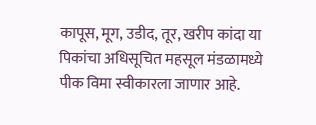कापूस, मूग, उडीद, तूर, खरीप कांदा या पिकांचा अधिसूचित महसूल मंडळामध्ये पीक विमा स्वीकारला जाणार आहे.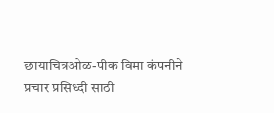छायाचित्रओळ-पीक विमा कंपनीने प्रचार प्रसिध्दी साठी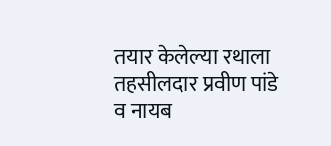तयार केलेल्या रथाला तहसीलदार प्रवीण पांडे व नायब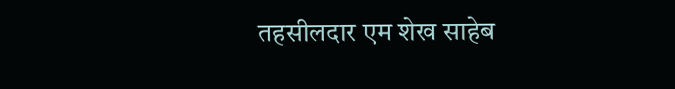तहसीलदार एम शेख साहेब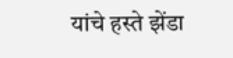यांचे हस्ते झेंडा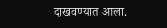दाखवण्यात आला.